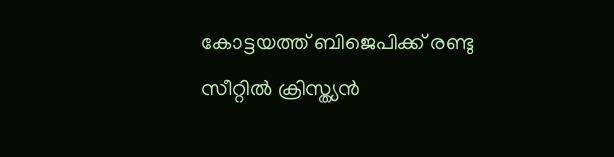കോട്ടയത്ത് ബിജെപിക്ക് രണ്ടു സീറ്റില്‍ ക്രിസ്ത്യന്‍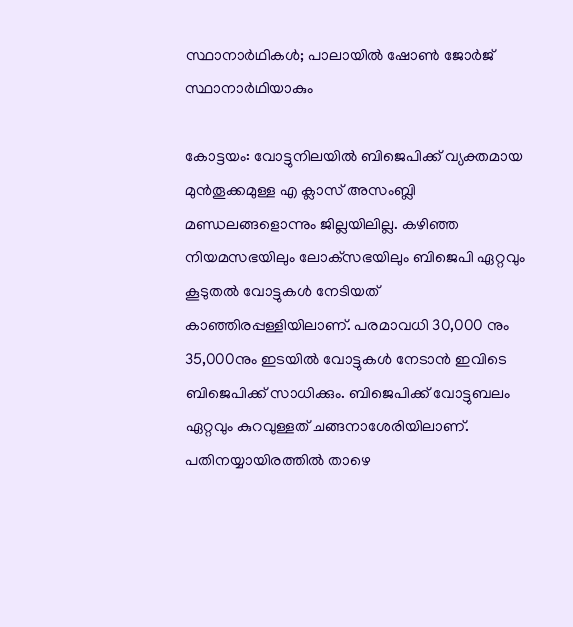സ്ഥാനാര്‍ഥികള്‍; പാലായിൽ ഷോൺ ജോർജ് സ്ഥാനാർഥിയാകും

കോട്ടയം: വോട്ടുനിലയില്‍ ബിജെപിക്ക് വ്യക്തമായ മുന്‍തൂക്കമുള്ള എ ക്ലാസ് അസംബ്ലി മണ്ഡലങ്ങളൊന്നും ജില്ലയിലില്ല. കഴിഞ്ഞ നിയമസഭയിലും ലോക്‌സഭയിലും ബിജെപി ഏറ്റവും കൂടുതൽ വോട്ടുകള്‍ നേടിയത് കാഞ്ഞിരപ്പള്ളിയിലാണ്. പരമാവധി 30,000 നും 35,000നും ഇടയിൽ വോട്ടുകള്‍ നേടാന്‍ ഇവിടെ ബിജെപിക്ക് സാധിക്കും. ബിജെപിക്ക് വോട്ടുബലം ഏറ്റവും കുറവുള്ളത് ചങ്ങനാശേരിയിലാണ്. പതിനയ്യായിരത്തില്‍ താഴെ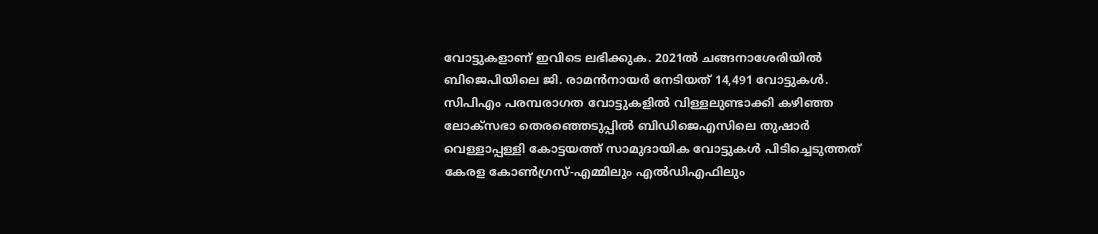വോട്ടുകളാണ് ഇവിടെ ലഭിക്കുക. 2021ല്‍ ചങ്ങനാശേരിയില്‍ ബിജെപിയിലെ ജി. രാമന്‍നായര്‍ നേടിയത് 14,491 വോട്ടുകള്‍. സിപിഎം പരമ്പരാഗത വോട്ടുകളില്‍ വിള്ളലുണ്ടാക്കി കഴിഞ്ഞ ലോക്‌സഭാ തെരഞ്ഞെടുപ്പില്‍ ബിഡിജെഎസിലെ തുഷാർ വെള്ളാപ്പള്ളി കോട്ടയത്ത് സാമുദായിക വോട്ടുകള്‍ പിടിച്ചെടുത്തത് കേരള കോണ്‍ഗ്രസ്-എമ്മിലും എല്‍ഡിഎഫിലും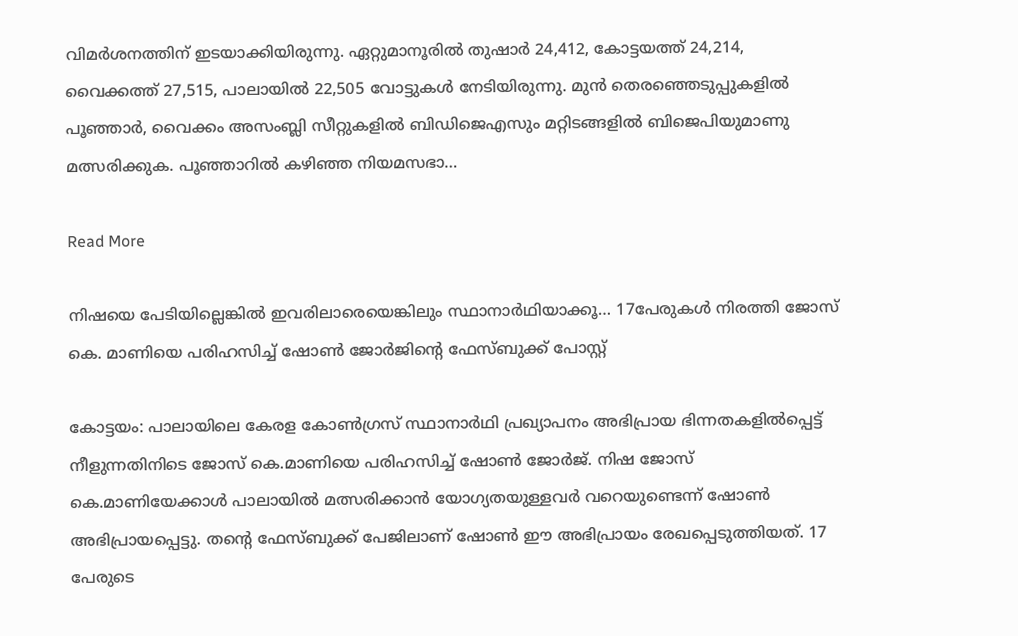വിമര്‍ശനത്തിന് ഇടയാക്കിയിരുന്നു. ഏറ്റുമാനൂരില്‍ തുഷാര്‍ 24,412, കോട്ടയത്ത് 24,214, വൈക്കത്ത് 27,515, പാലായില്‍ 22,505 വോട്ടുകള്‍ നേടിയിരുന്നു. മുന്‍ തെരഞ്ഞെടുപ്പുകളില്‍ പൂഞ്ഞാര്‍, വൈക്കം അസംബ്ലി സീറ്റുകളില്‍ ബിഡിജെഎസും മറ്റിടങ്ങളില്‍ ബിജെപിയുമാണു മത്സരിക്കുക. പൂഞ്ഞാറില്‍ കഴിഞ്ഞ നിയമസഭാ…

Read More

നിഷയെ പേടിയില്ലെങ്കിൽ ഇവരിലാരെയെങ്കിലും സ്ഥാനാർഥിയാക്കൂ… 17പേരുകൾ നിരത്തി ജോസ് കെ. മാണിയെ പരിഹസിച്ച് ഷോൺ ജോർജിന്‍റെ ഫേസ്ബുക്ക് പോസ്റ്റ്

കോട്ടയം: പാലായിലെ കേരള കോൺഗ്രസ് സ്ഥാനാർഥി പ്രഖ്യാപനം അഭിപ്രായ ഭിന്നതകളിൽപ്പെട്ട് നീളുന്നതിനിടെ ജോസ് കെ.മാണിയെ പരിഹസിച്ച് ഷോൺ ജോർജ്. നിഷ ജോസ് കെ.മാണിയേക്കാൾ പാലായിൽ മത്സരിക്കാൻ യോഗ്യതയുള്ളവർ വറെയുണ്ടെന്ന് ഷോൺ അഭിപ്രായപ്പെട്ടു. തന്‍റെ ഫേസ്ബുക്ക് പേജിലാണ് ഷോൺ ഈ അഭിപ്രായം രേഖപ്പെടുത്തിയത്. 17 പേരുടെ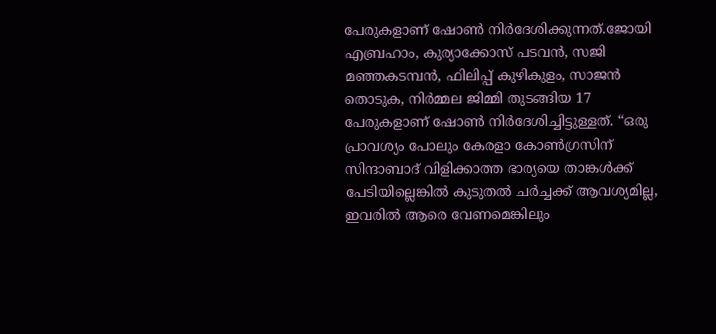പേരുകളാണ് ഷോൺ നിർദേശിക്കുന്നത്.ജോയി എബ്രഹാം, കുര്യാക്കോസ് പടവൻ, സജി മഞ്ഞകടമ്പൻ, ഫിലിപ്പ് കുഴികുളം, സാജൻ തൊടുക, നിർമ്മല ജിമ്മി തുടങ്ങിയ 17 പേരുകളാണ് ഷോൺ നിർദേശിച്ചിട്ടുള്ളത്. “ഒരു പ്രാവശ്യം പോലും കേരളാ കോൺഗ്രസിന് സിന്ദാബാദ് വിളിക്കാത്ത ഭാര്യയെ താങ്കൾക്ക് പേടിയില്ലെങ്കിൽ കുടുതൽ ചർച്ചക്ക് ആവശ്യമില്ല, ഇവരിൽ ആരെ വേണമെങ്കിലും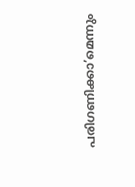പരിഗണിക്കാ’മെന്നും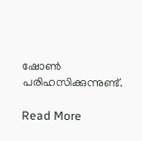ഷോൺ പരിഹസിക്കുന്നുണ്ട്.

Read More